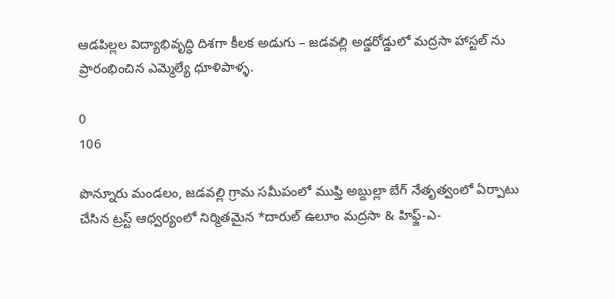ఆడపిల్లల విద్యాభివృద్ధి దిశగా కీలక అడుగు – జడవల్లి అడ్డరోడ్డులో మద్రసా హాస్టల్ ను ప్రారంభించిన ఎమ్మెల్యే ధూళిపాళ్ళ.

0
106

పొన్నూరు మండలం, జడవల్లి గ్రామ సమీపంలో ముఫ్తి అబ్దుల్లా బేగ్ నేతృత్వంలో ఏర్పాటు చేసిన ట్రస్ట్ ఆధ్వర్యంలో నిర్మితమైన *దారుల్ ఉలూం మద్రసా & హిఫ్జ్-ఎ-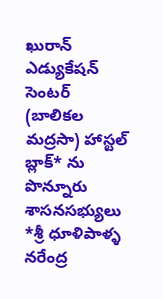ఖురాన్ ఎడ్యుకేషన్ సెంటర్ (బాలికల మద్రసా) హాస్టల్ బ్లాక్* ను పొన్నూరు శాసనసభ్యులు *శ్రీ ధూళిపాళ్ళ నరేంద్ర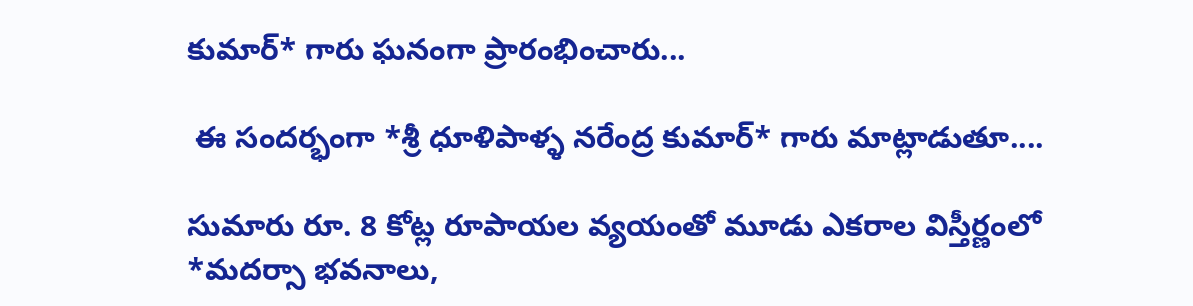కుమార్* గారు ఘనంగా ప్రారంభించారు...

 ఈ సందర్భంగా *శ్రీ ధూళిపాళ్ళ నరేంద్ర కుమార్* గారు మాట్లాడుతూ....

సుమారు రూ. 8 కోట్ల రూపాయల వ్యయంతో మూడు ఎకరాల విస్తీర్ణంలో *మదర్సా భవనాలు,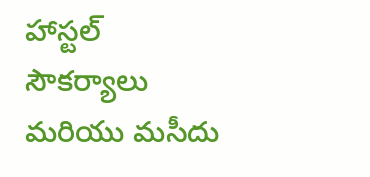హాస్టల్ సౌకర్యాలు మరియు మసీదు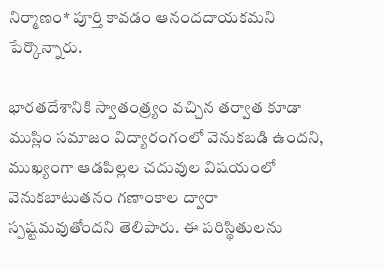నిర్మాణం* పూర్తి కావడం ఆనందదాయకమని పేర్కొన్నారు.

భారతదేశానికి స్వాతంత్ర్యం వచ్చిన తర్వాత కూడా ముస్లిం సమాజం విద్యారంగంలో వెనుకబడి ఉందని, ముఖ్యంగా ఆడపిల్లల చదువుల విషయంలో వెనుకబాటుతనం గణాంకాల ద్వారా స్పష్టమవుతోందని తెలిపారు. ఈ పరిస్థితులను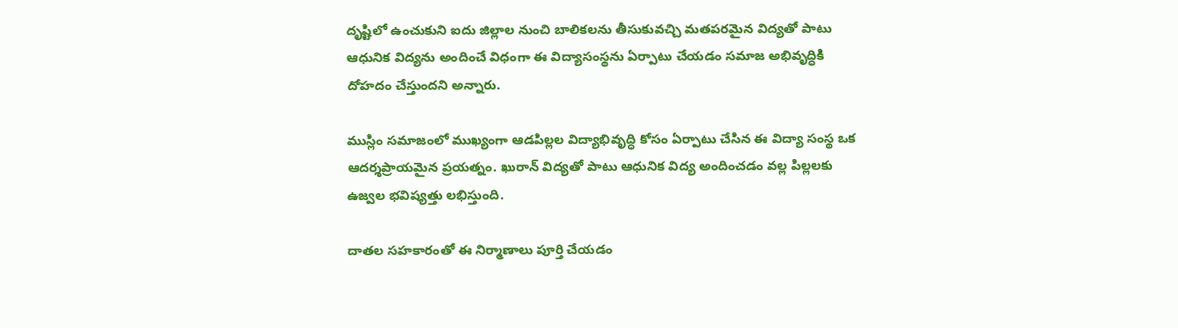దృష్టిలో ఉంచుకుని ఐదు జిల్లాల నుంచి బాలికలను తీసుకువచ్చి మతపరమైన విద్యతో పాటు ఆధునిక విద్యను అందించే విధంగా ఈ విద్యాసంస్థను ఏర్పాటు చేయడం సమాజ అభివృద్ధికి దోహదం చేస్తుందని అన్నారు.

ముస్లిం సమాజంలో ముఖ్యంగా ఆడపిల్లల విద్యాభివృద్ధి కోసం ఏర్పాటు చేసిన ఈ విద్యా సంస్థ ఒక ఆదర్శప్రాయమైన ప్రయత్నం. ఖురాన్ విద్యతో పాటు ఆధునిక విద్య అందించడం వల్ల పిల్లలకు ఉజ్వల భవిష్యత్తు లభిస్తుంది.

దాతల సహకారంతో ఈ నిర్మాణాలు పూర్తి చేయడం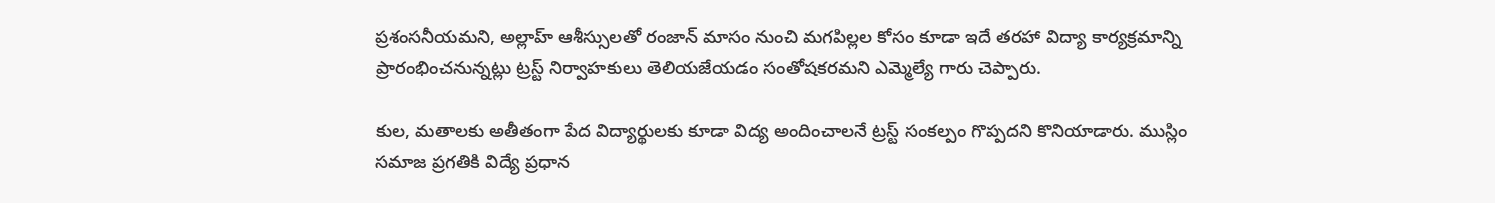ప్రశంసనీయమని, అల్లాహ్ ఆశీస్సులతో రంజాన్ మాసం నుంచి మగపిల్లల కోసం కూడా ఇదే తరహా విద్యా కార్యక్రమాన్ని ప్రారంభించనున్నట్లు ట్రస్ట్ నిర్వాహకులు తెలియజేయడం సంతోషకరమని ఎమ్మెల్యే గారు చెప్పారు.

కుల, మతాలకు అతీతంగా పేద విద్యార్థులకు కూడా విద్య అందించాలనే ట్రస్ట్ సంకల్పం గొప్పదని కొనియాడారు. ముస్లిం సమాజ ప్రగతికి విద్యే ప్రధాన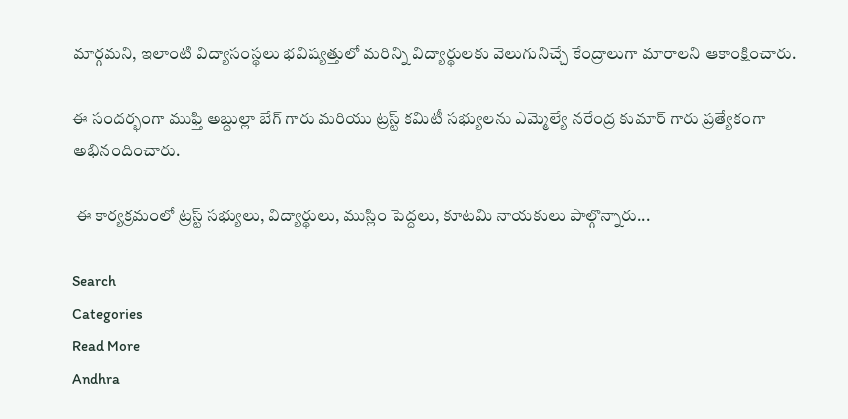మార్గమని, ఇలాంటి విద్యాసంస్థలు భవిష్యత్తులో మరిన్ని విద్యార్థులకు వెలుగునిచ్చే కేంద్రాలుగా మారాలని ఆకాంక్షించారు.

ఈ సందర్భంగా ముఫ్తి అబ్దుల్లా బేగ్ గారు మరియు ట్రస్ట్ కమిటీ సభ్యులను ఎమ్మెల్యే నరేంద్ర కుమార్ గారు ప్రత్యేకంగా అభినందించారు.

 ఈ కార్యక్రమంలో ట్రస్ట్ సభ్యులు, విద్యార్థులు, ముస్లిం పెద్దలు, కూటమి నాయకులు పాల్గొన్నారు...

Search
Categories
Read More
Andhra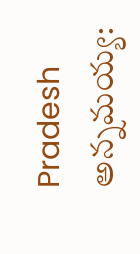Pradesh
అన్నమయ్య: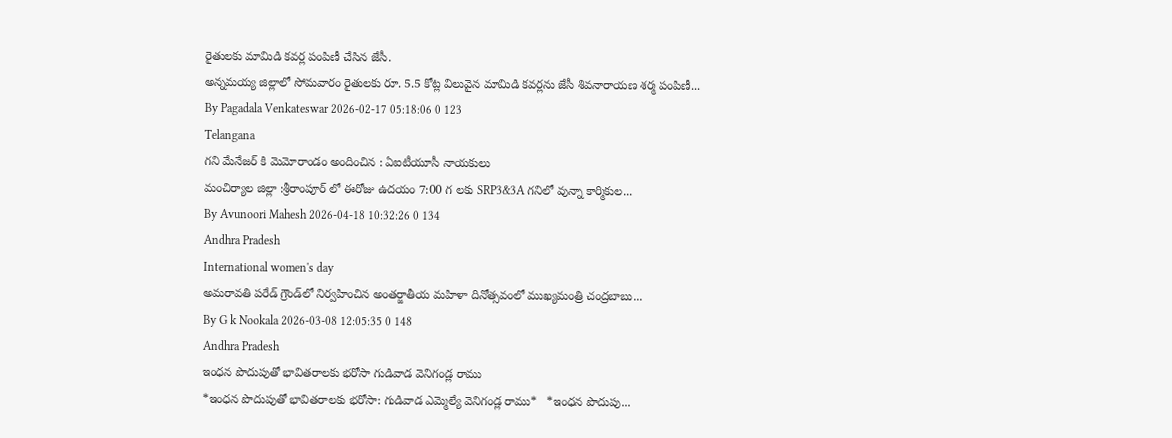రైతులకు మామిడి కవర్ల పంపిణీ చేసిన జేసీ.
అన్నమయ్య జిల్లాలో సోమవారం రైతులకు రూ. 5.5 కోట్ల విలువైన మామిడి కవర్లను జేసీ శివనారాయణ శర్మ పంపిణీ...
By Pagadala Venkateswar 2026-02-17 05:18:06 0 123
Telangana
గని మేనేజర్ కి మెమోరాండం అందించిన : ఏఐటీయూసీ నాయకులు
మంచిర్యాల జిల్లా :శ్రీరాంపూర్ లో ఈరోజు ఉదయం 7:00 గ లకు SRP3&3A గనిలో వున్నా కార్మికుల...
By Avunoori Mahesh 2026-04-18 10:32:26 0 134
Andhra Pradesh
International women's day
అమరావతి పరేడ్ గ్రౌండ్‌లో నిర్వహించిన అంతర్జాతీయ మహిళా దినోత్సవంలో ముఖ్యమంత్రి చంద్రబాబు...
By G k Nookala 2026-03-08 12:05:35 0 148
Andhra Pradesh
ఇంధన పొదుపుతో భావితరాలకు భరోసా గుడివాడ వెనిగండ్ల రాము
*ఇంధన పొదుపుతో భావితరాలకు భరోసా: గుడివాడ ఎమ్మెల్యే వెనిగండ్ల రాము*   *ఇంధన పొదుపు...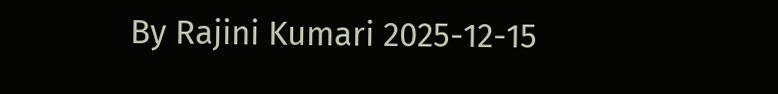By Rajini Kumari 2025-12-15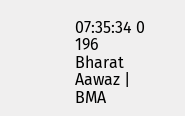07:35:34 0 196
Bharat Aawaz | BMA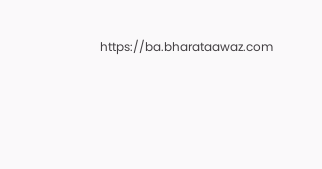https://ba.bharataawaz.com